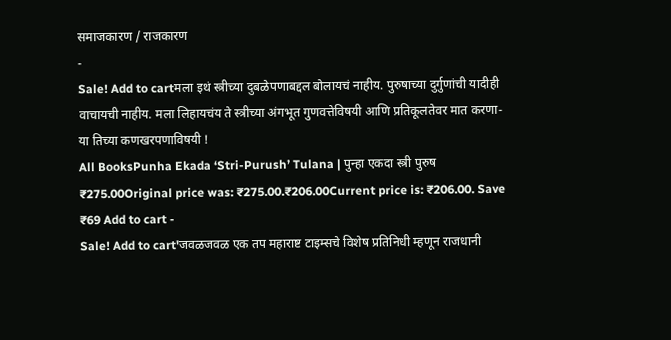समाजकारण / राजकारण
-
Sale! Add to cartमला इथं स्त्रीच्या दुबळेपणाबद्दल बोलायचं नाहीय. पुरुषाच्या दुर्गुणांची यादीही वाचायची नाहीय. मला लिहायचंय ते स्त्रीच्या अंगभूत गुणवत्तेविषयी आणि प्रतिकूलतेवर मात करणा-या तिच्या कणखरपणाविषयी !
All BooksPunha Ekada ‘Stri-Purush’ Tulana | पुन्हा एकदा स्त्री पुरुष
₹275.00Original price was: ₹275.00.₹206.00Current price is: ₹206.00. Save ₹69 Add to cart -
Sale! Add to cart'जवळजवळ एक तप महाराष्ट टाइम्सचे विशेष प्रतिनिधी म्हणून राजधानी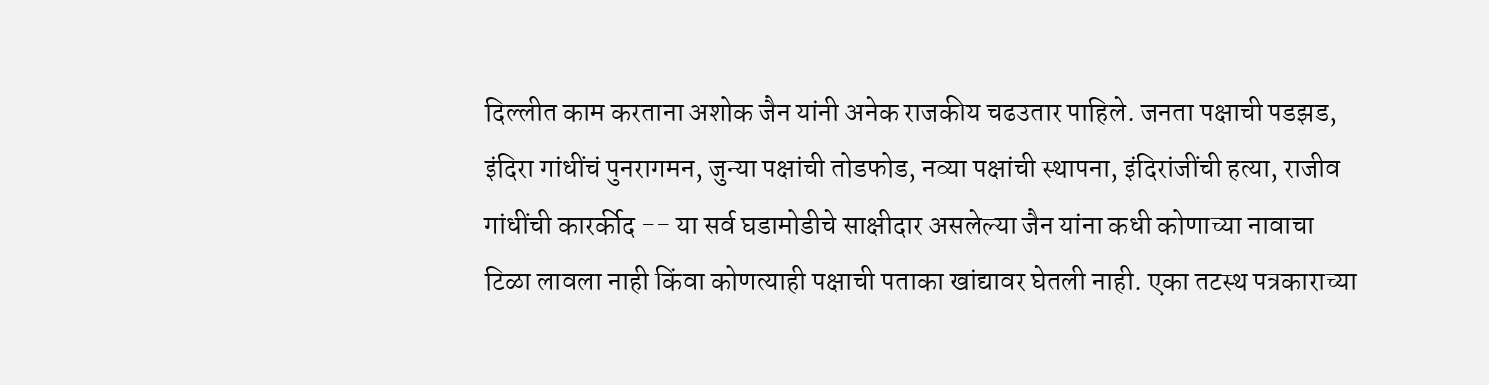दिल्लीत काम करताना अशोक जैन यांनी अनेक राजकीय चढउतार पाहिले. जनता पक्षाची पडझड, इंदिरा गांधींचं पुनरागमन, जुन्या पक्षांची तोडफोड, नव्या पक्षांची स्थापना, इंदिरांजींची हत्या, राजीव गांधींची कारर्कीद -- या सर्व घडामोडीचे साक्षीदार असलेल्या जैन यांना कधी कोणाच्या नावाचा टिळा लावला नाही किंवा कोणत्याही पक्षाची पताका खांद्यावर घेतली नाही. एका तटस्थ पत्रकाराच्या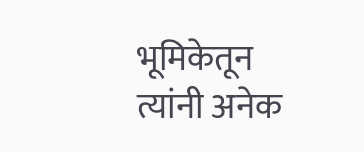भूमिकेतून त्यांनी अनेक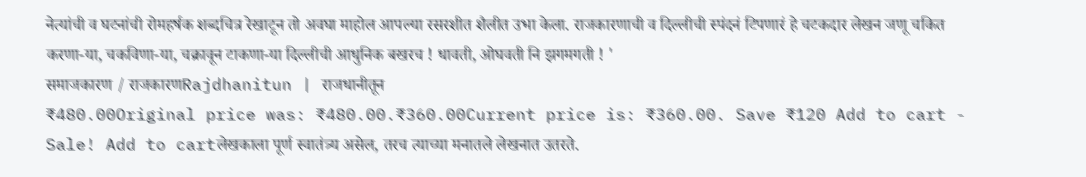नेत्यांची व घटनांची रोमहर्षक शब्दचित्र रेखाटून तो अवघा माहोल आपल्या रसरशीत शैलीत उभा केला. राजकारणाची व दिल्लीची स्पंदनं टिपणारं हे चटकदार लेखन जणू चकित करणा-या, चकविणा-या, चक्रावून टाकणा-या दिल्लीची आधुनिक बखरच ! धावती, ओघवती नि झगमगती ! '
समाजकारण / राजकारणRajdhanitun | राजधानीतून
₹480.00Original price was: ₹480.00.₹360.00Current price is: ₹360.00. Save ₹120 Add to cart -
Sale! Add to cartलेखकाला पूर्ण स्वातंत्र्य असेल, तरच त्याच्या मनातले लेखनात उतरते.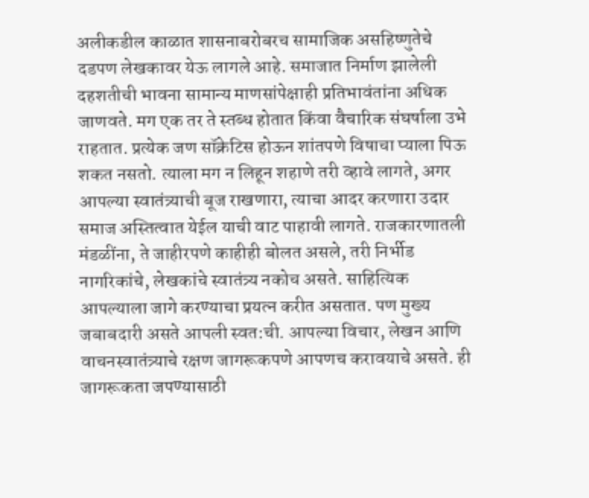अलीकडील काळात शासनाबरोबरच सामाजिक असहिष्णुतेचे दडपण लेखकावर येऊ लागले आहे. समाजात निर्माण झालेली दहशतीची भावना सामान्य माणसांपेक्षाही प्रतिभावंतांना अधिक जाणवते. मग एक तर ते स्तब्ध होतात किंवा वैचारिक संघर्षाला उभे राहतात. प्रत्येक जण सॉक्रेटिस होऊन शांतपणे विषाचा प्याला पिऊ शकत नसतो. त्याला मग न लिहून शहाणे तरी व्हावे लागते, अगर आपल्या स्वातंत्र्याची बूज राखणारा, त्याचा आदर करणारा उदार समाज अस्तित्वात येईल याची वाट पाहावी लागते. राजकारणातली मंडळींना, ते जाहीरपणे काहीही बोलत असले, तरी निर्भीड नागरिकांचे, लेखकांचे स्वातंत्र्य नकोच असते. साहित्यिक आपल्याला जागे करण्याचा प्रयत्न करीत असतात. पण मुख्य जबाबदारी असते आपली स्वत:ची. आपल्या विचार, लेखन आणि वाचनस्वातंत्र्याचे रक्षण जागरूकपणे आपणच करावयाचे असते. ही जागरूकता जपण्यासाठी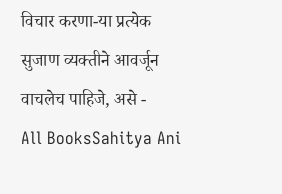विचार करणा-या प्रत्येक सुजाण व्यक्तीने आवर्जून वाचलेच पाहिजे, असे -
All BooksSahitya Ani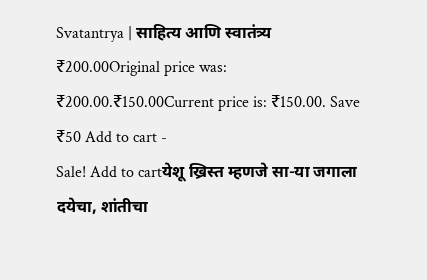Svatantrya | साहित्य आणि स्वातंत्र्य
₹200.00Original price was: ₹200.00.₹150.00Current price is: ₹150.00. Save ₹50 Add to cart -
Sale! Add to cartयेशू ख्रिस्त म्हणजे सा-या जगाला दयेचा, शांतीचा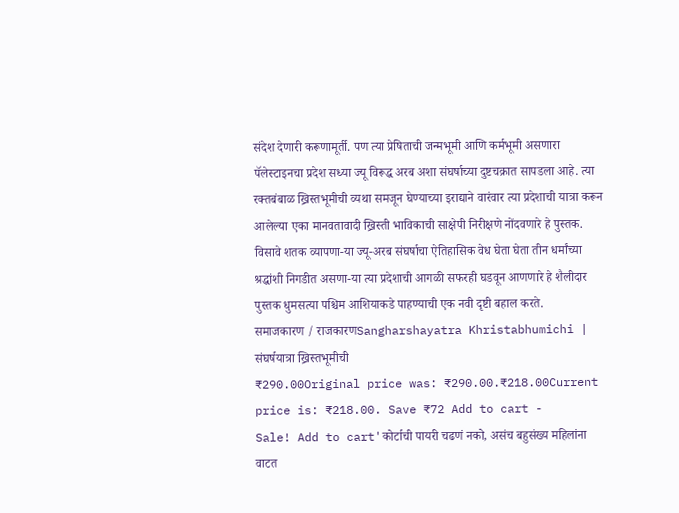संदेश देणारी करूणामूर्ती. पण त्या प्रेषिताची जन्मभूमी आणि कर्मभूमी असणारा पॅलेस्टाइनचा प्रदेश सध्या ज्यू विरूद्ध अरब अशा संघर्षाच्या दुष्टचक्रात सापडला आहे. त्या रक्तबंबाळ ख्रिस्तभूमीची व्यथा समजून घेण्याच्या इराद्याने वारंवार त्या प्रदेशाची यात्रा करून आलेल्या एका मानवतावादी ख्रिस्ती भाविकाची साक्षेपी निरीक्षणे नोंदवणारे हे पुस्तक. विसावे शतक व्यापणा-या ज्यू-अरब संघर्षाचा ऐतिहासिक वेध घेता घेता तीन धर्मांच्या श्रद्धांशी निगडीत असणा-या त्या प्रदेशाची आगळी सफरही घडवून आणणारे हे शैलीदार पुस्तक धुमसत्या पश्चिम आशियाकडे पाहण्याची एक नवी दृष्टी बहाल करते.
समाजकारण / राजकारणSangharshayatra Khristabhumichi | संघर्षयात्रा ख्रिस्तभूमीची
₹290.00Original price was: ₹290.00.₹218.00Current price is: ₹218.00. Save ₹72 Add to cart -
Sale! Add to cart'कोर्टाची पायरी चढणं नको, असंच बहुसंख्य महिलांना वाटत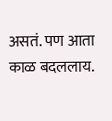असतं. पण आता काळ बदललाय.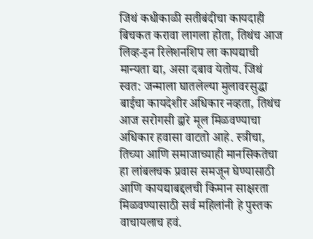जिथं कधीकाळी सतीबंदीचा कायदाही बिचकत करावा लागला होता, तिथंच आज लिव्ह-इन रिलेशनशिप ला कायद्याची मान्यता द्या, असा दबाव येतोय. जिथं स्वत: जन्माला घातलेल्या मुलावरसुद्धा बाईचा कायदेशीर अधिकार नव्हता, तिथंच आज सरोगसी द्वारे मूल मिळवण्याचा अधिकार हवासा वाटतो आहे. स्त्रीचा, तिच्या आणि समाजाच्याही मानसिकतेचा हा लांबलचक प्रवास समजून घेण्यासाठी आणि कायद्याबद्दलची किमान साक्षरता मिळवण्यासाठी सर्व महिलांनी हे पुस्तक वाचायलाच हवं.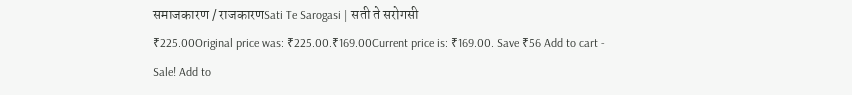समाजकारण / राजकारणSati Te Sarogasi | सती ते सरोगसी
₹225.00Original price was: ₹225.00.₹169.00Current price is: ₹169.00. Save ₹56 Add to cart -
Sale! Add to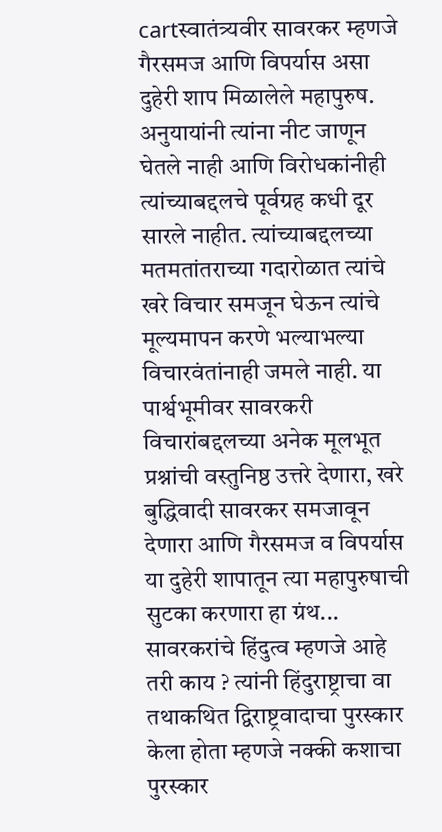cartस्वातंत्र्यवीर सावरकर म्हणजे गैरसमज आणि विपर्यास असा दुहेरी शाप मिळालेले महापुरुष. अनुयायांनी त्यांना नीट जाणून घेतले नाही आणि विरोधकांनीही त्यांच्याबद्दलचे पूर्वग्रह कधी दूर सारले नाहीत. त्यांच्याबद्दलच्या मतमतांतराच्या गदारोळात त्यांचे खरे विचार समजून घेऊन त्यांचे मूल्यमापन करणे भल्याभल्या विचारवंतांनाही जमले नाही. या पार्श्वभूमीवर सावरकरी विचारांबद्दलच्या अनेक मूलभूत प्रश्नांची वस्तुनिष्ठ उत्तरे देणारा, खरे बुद्धिवादी सावरकर समजावून देणारा आणि गैरसमज व विपर्यास या दुहेरी शापातून त्या महापुरुषाची सुटका करणारा हा ग्रंथ... सावरकरांचे हिंदुत्व म्हणजे आहे तरी काय ? त्यांनी हिंदुराष्ट्राचा वा तथाकथित द्विराष्ट्रवादाचा पुरस्कार केला होता म्हणजे नक्की कशाचा पुरस्कार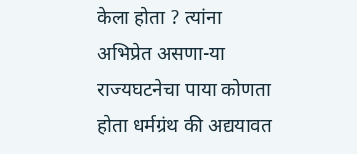केला होता ? त्यांना अभिप्रेत असणा-या राज्यघटनेचा पाया कोणता होता धर्मग्रंथ की अद्ययावत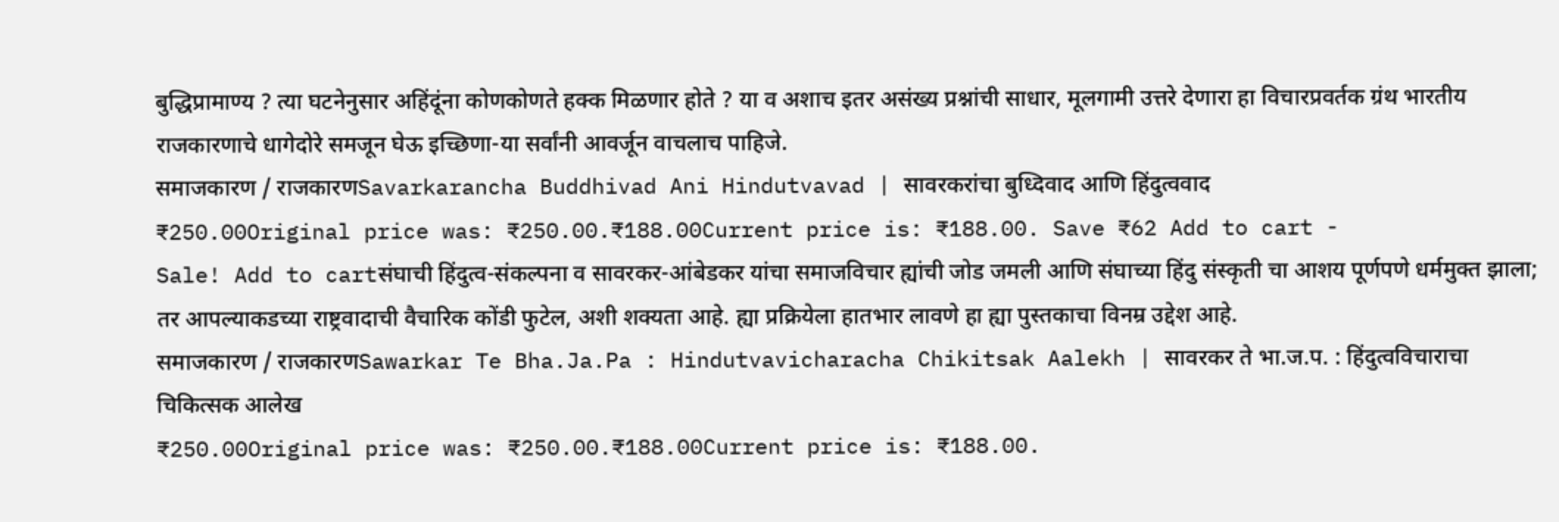बुद्धिप्रामाण्य ? त्या घटनेनुसार अहिंदूंना कोणकोणते हक्क मिळणार होते ? या व अशाच इतर असंख्य प्रश्नांची साधार, मूलगामी उत्तरे देणारा हा विचारप्रवर्तक ग्रंथ भारतीय राजकारणाचे धागेदोरे समजून घेऊ इच्छिणा-या सर्वांनी आवर्जून वाचलाच पाहिजे.
समाजकारण / राजकारणSavarkarancha Buddhivad Ani Hindutvavad | सावरकरांचा बुध्दिवाद आणि हिंदुत्ववाद
₹250.00Original price was: ₹250.00.₹188.00Current price is: ₹188.00. Save ₹62 Add to cart -
Sale! Add to cartसंघाची हिंदुत्व-संकल्पना व सावरकर-आंबेडकर यांचा समाजविचार ह्यांची जोड जमली आणि संघाच्या हिंदु संस्कृती चा आशय पूर्णपणे धर्ममुक्त झाला; तर आपल्याकडच्या राष्ट्रवादाची वैचारिक कोंडी फुटेल, अशी शक्यता आहे. ह्या प्रक्रियेला हातभार लावणे हा ह्या पुस्तकाचा विनम्र उद्देश आहे.
समाजकारण / राजकारणSawarkar Te Bha.Ja.Pa : Hindutvavicharacha Chikitsak Aalekh | सावरकर ते भा.ज.प. : हिंदुत्वविचाराचा चिकित्सक आलेख
₹250.00Original price was: ₹250.00.₹188.00Current price is: ₹188.00.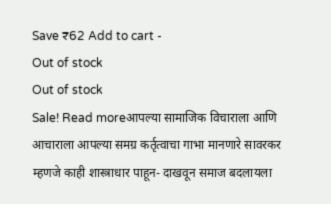Save ₹62 Add to cart -
Out of stock
Out of stock
Sale! Read moreआपल्या सामाजिक विचाराला आणि आचाराला आपल्या समग्र कर्तृत्वाचा गाभा मानणारे सावरकर म्हणजे काही शास्त्राधार पाहून- दाखवून समाज बदलायला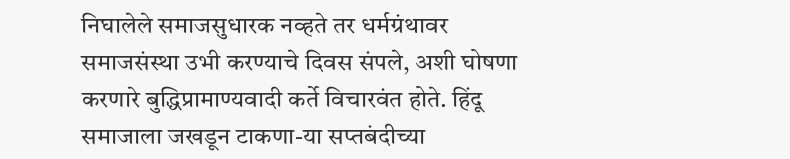निघालेले समाजसुधारक नव्हते तर धर्मग्रंथावर समाजसंस्था उभी करण्याचे दिवस संपले, अशी घोषणा करणारे बुद्धिप्रामाण्यवादी कर्ते विचारवंत होते. हिंदू समाजाला जखडून टाकणा-या सप्तबंदीच्या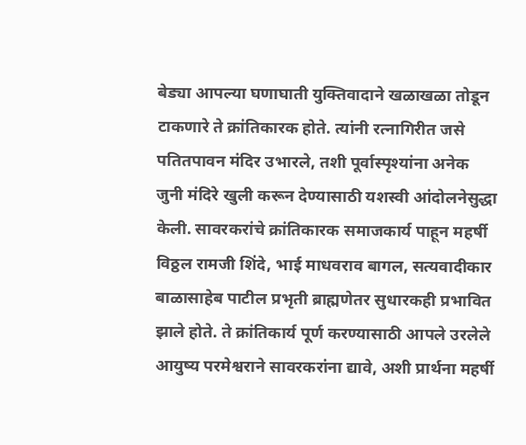बेड्या आपल्या घणाघाती युक्तिवादाने खळाखळा तोडून टाकणारे ते क्रांतिकारक होते. त्यांनी रत्नागिरीत जसे पतितपावन मंदिर उभारले, तशी पूर्वास्पृश्यांना अनेक जुनी मंदिरे खुली करून देण्यासाठी यशस्वी आंदोलनेसुद्धा केली. सावरकरांचे क्रांतिकारक समाजकार्य पाहून महर्षी विठ्ठल रामजी शिंदे, भाई माधवराव बागल, सत्यवादीकार बाळासाहेब पाटील प्रभृती ब्राह्मणेतर सुधारकही प्रभावित झाले होते. ते क्रांतिकार्य पूर्ण करण्यासाठी आपले उरलेले आयुष्य परमेश्वराने सावरकरांना द्यावे, अशी प्रार्थना महर्षी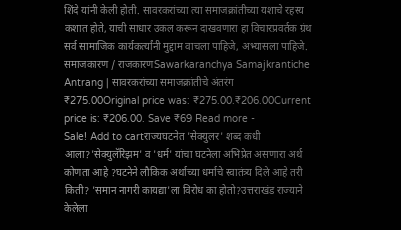शिंदे यांनी केली होती. सावरकरांच्या त्या समाजक्रांतीच्या यशाचे रहस्य कशात होते, याची साधार उकल करून दाखवणारा हा विचारप्रवर्तक ग्रंथ सर्व सामाजिक कार्यकर्त्यांनी मुद्दाम वाचला पाहिजे, अभ्यासला पाहिजे.
समाजकारण / राजकारणSawarkaranchya Samajkrantiche Antrang | सावरकरांच्या समाजक्रांतीचे अंतरंग
₹275.00Original price was: ₹275.00.₹206.00Current price is: ₹206.00. Save ₹69 Read more -
Sale! Add to cartराज्यघटनेत 'सेक्युलर' शब्द कधी आला?'सेक्युलॅरिझम' व 'धर्म' यांचा घटनेला अभिप्रेत असणारा अर्थ कोणता आहे ?घटनेने लौकिक अर्थाच्या धर्माचे स्वातंत्र्य दिले आहे तरी किती? 'समान नागरी कायद्या'ला विरोध का होतो?उत्तराखंड राज्याने केलेला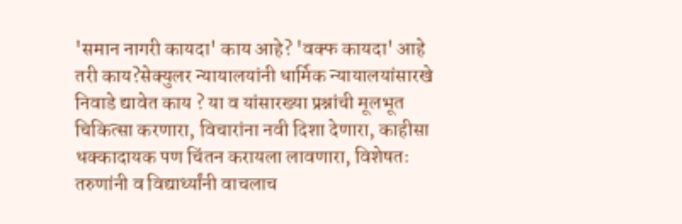'समान नागरी कायदा' काय आहे? 'वक्फ कायदा' आहे तरी काय?सेक्युलर न्यायालयांनी धार्मिक न्यायालयांसारखे निवाडे द्यावेत काय ? या व यांसारख्या प्रश्नांची मूलभूत चिकित्सा करणारा, विचारांना नवी दिशा देणारा, काहीसा धक्कादायक पण चिंतन करायला लावणारा, विशेषतः तरुणांनी व विद्यार्थ्यांनी वाचलाच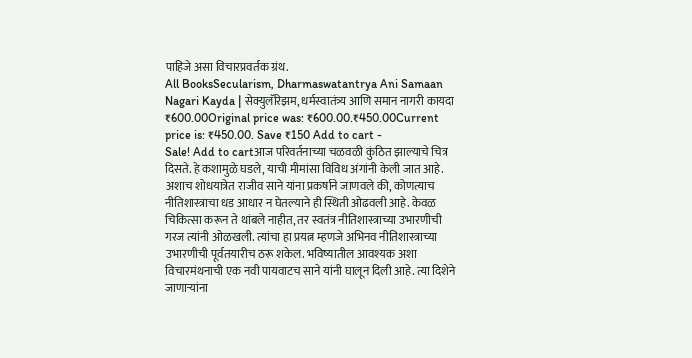पाहिजे असा विचारप्रवर्तक ग्रंथ.
All BooksSecularism, Dharmaswatantrya Ani Samaan Nagari Kayda | सेक्युलॅरिझम, धर्मस्वातंत्र्य आणि समान नागरी कायदा
₹600.00Original price was: ₹600.00.₹450.00Current price is: ₹450.00. Save ₹150 Add to cart -
Sale! Add to cartआज परिवर्तनाच्या चळवळी कुंठित झाल्याचे चित्र दिसते. हे कशामुळे घडले, याची मीमांसा विविध अंगांनी केली जात आहे. अशाच शोधयात्रेत राजीव साने यांना प्रकर्षाने जाणवले की, कोणत्याच नीतिशास्त्राचा धड आधार न घेतल्याने ही स्थिती ओढवली आहे. केवळ चिकित्सा करून ते थांबले नाहीत, तर स्वतंत्र नीतिशास्त्राच्या उभारणीची गरज त्यांनी ओळखली. त्यांचा हा प्रयत्न म्हणजे अभिनव नीतिशास्त्राच्या उभारणीची पूर्वतयारीच ठरू शकेल. भविष्यातील आवश्यक अशा विचारमंथनाची एक नवी पायवाटच साने यांनी घालून दिली आहे. त्या दिशेने जाणाऱ्यांना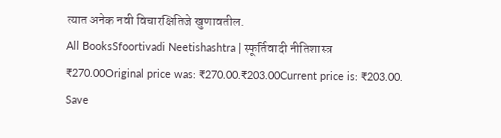त्यात अनेक नवी विचारक्षितिजे खुणावतील.
All BooksSfoortivadi Neetishashtra | स्फूर्तिवादी नीतिशास्त्र
₹270.00Original price was: ₹270.00.₹203.00Current price is: ₹203.00. Save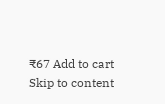₹67 Add to cart
Skip to content